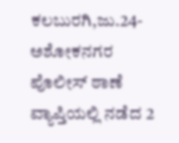ಕಲಬುರಗಿ,ಜು.24-ಅಶೋಕನಗರ ಪೊಲೀಸ್ ಠಾಣೆ ವ್ಯಾಪ್ತಿಯಲ್ಲಿ ನಡೆದ 2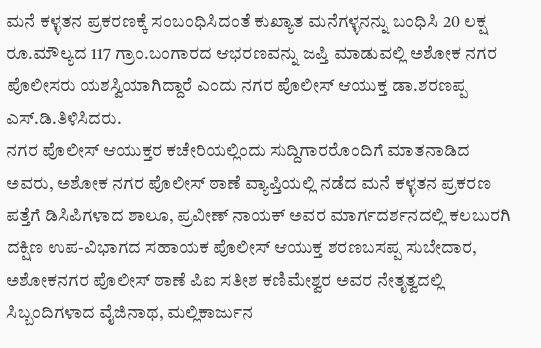ಮನೆ ಕಳ್ಳತನ ಪ್ರಕರಣಕ್ಕೆ ಸಂಬಂಧಿಸಿದಂತೆ ಕುಖ್ಯಾತ ಮನೆಗಳ್ಳನನ್ನು ಬಂಧಿಸಿ 20 ಲಕ್ಷ ರೂ.ಮೌಲ್ಯದ 117 ಗ್ರಾಂ.ಬಂಗಾರದ ಆಭರಣವನ್ನು ಜಪ್ತಿ ಮಾಡುವಲ್ಲಿ ಅಶೋಕ ನಗರ ಪೊಲೀಸರು ಯಶಸ್ವಿಯಾಗಿದ್ದಾರೆ ಎಂದು ನಗರ ಪೊಲೀಸ್ ಆಯುಕ್ತ ಡಾ.ಶರಣಪ್ಪ ಎಸ್.ಡಿ.ತಿಳಿಸಿದರು.
ನಗರ ಪೊಲೀಸ್ ಆಯುಕ್ತರ ಕಚೇರಿಯಲ್ಲಿಂದು ಸುದ್ದಿಗಾರರೊಂದಿಗೆ ಮಾತನಾಡಿದ ಅವರು, ಅಶೋಕ ನಗರ ಪೊಲೀಸ್ ಠಾಣೆ ವ್ಯಾಪ್ತಿಯಲ್ಲಿ ನಡೆದ ಮನೆ ಕಳ್ಳತನ ಪ್ರಕರಣ ಪತ್ತೆಗೆ ಡಿಸಿಪಿಗಳಾದ ಶಾಲೂ, ಪ್ರವೀಣ್ ನಾಯಕ್ ಅವರ ಮಾರ್ಗದರ್ಶನದಲ್ಲಿ ಕಲಬುರಗಿ ದಕ್ಷಿಣ ಉಪ-ವಿಭಾಗದ ಸಹಾಯಕ ಪೊಲೀಸ್ ಆಯುಕ್ತ ಶರಣಬಸಪ್ಪ ಸುಬೇದಾರ, ಅಶೋಕನಗರ ಪೊಲೀಸ್ ಠಾಣೆ ಪಿಐ ಸತೀಶ ಕಣಿಮೇಶ್ವರ ಅವರ ನೇತೃತ್ವದಲ್ಲಿ ಸಿಬ್ಬಂದಿಗಳಾದ ವೈಜಿನಾಥ, ಮಲ್ಲಿಕಾರ್ಜುನ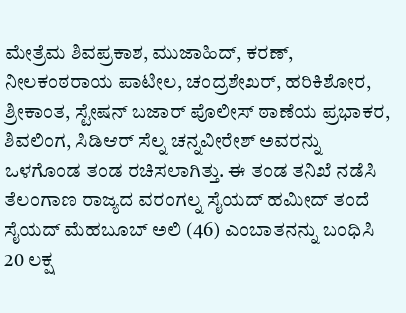ಮೇತ್ರೆಮ ಶಿವಪ್ರಕಾಶ, ಮುಜಾಹಿದ್, ಕರಣ್, ನೀಲಕಂಠರಾಯ ಪಾಟೀಲ, ಚಂದ್ರಶೇಖರ್, ಹರಿಕಿಶೋರ, ಶ್ರೀಕಾಂತ, ಸ್ಟೇಷನ್ ಬಜಾರ್ ಪೊಲೀಸ್ ಠಾಣೆಯ ಪ್ರಭಾಕರ, ಶಿವಲಿಂಗ, ಸಿಡಿಆರ್ ಸೆಲ್ನ ಚನ್ನವೀರೇಶ್ ಅವರನ್ನು ಒಳಗೊಂಡ ತಂಡ ರಚಿಸಲಾಗಿತ್ತು. ಈ ತಂಡ ತನಿಖೆ ನಡೆಸಿ ತೆಲಂಗಾಣ ರಾಜ್ಯದ ವರಂಗಲ್ನ ಸೈಯದ್ ಹಮೀದ್ ತಂದೆ ಸೈಯದ್ ಮೆಹಬೂಬ್ ಅಲಿ (46) ಎಂಬಾತನನ್ನು ಬಂಧಿಸಿ 20 ಲಕ್ಷ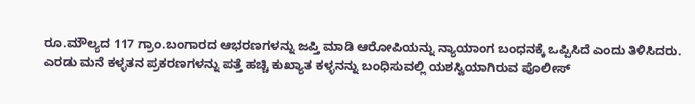ರೂ.ಮೌಲ್ಯದ 117 ಗ್ರಾಂ.ಬಂಗಾರದ ಆಭರಣಗಳನ್ನು ಜಪ್ತಿ ಮಾಡಿ ಆರೋಪಿಯನ್ನು ನ್ಯಾಯಾಂಗ ಬಂಧನಕ್ಕೆ ಒಪ್ಪಿಸಿದೆ ಎಂದು ತಿಳಿಸಿದರು.
ಎರಡು ಮನೆ ಕಳ್ಳತನ ಪ್ರಕರಣಗಳನ್ನು ಪತ್ತೆ ಹಚ್ಚಿ ಕುಖ್ಯಾತ ಕಳ್ಳನನ್ನು ಬಂಧಿಸುವಲ್ಲಿ ಯಶಸ್ವಿಯಾಗಿರುವ ಪೊಲೀಸ್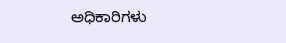ಅಧಿಕಾರಿಗಳು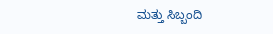ಮತ್ತು ಸಿಬ್ಬಂದಿ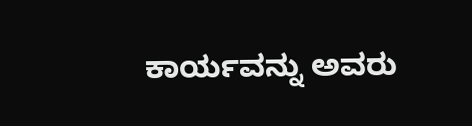ಕಾರ್ಯವನ್ನು ಅವರು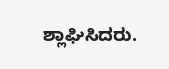ಶ್ಲಾಘಿಸಿದರು.